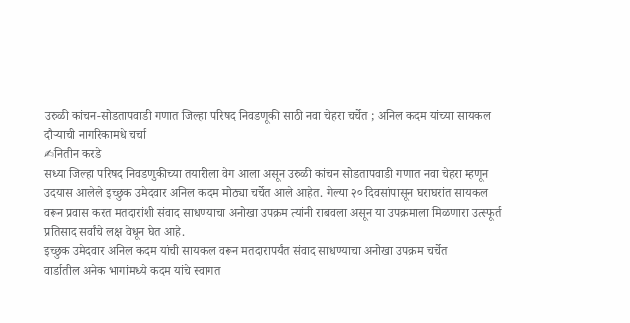उरुळी कांचन-सोडतापवाडी गणात जिल्हा परिषद निवडणूकी साठी नवा चेहरा चर्चेत ; अनिल कदम यांच्या सायकल दौऱ्याची नागरिकामधे चर्चा
✍नितीन करडे
सध्या जिल्हा परिषद निवडणुकीच्या तयारीला वेग आला असून उरुळी कांचन सोडतापवाडी गणात नवा चेहरा म्हणून उदयास आलेले इच्छुक उमेदवार अनिल कदम मोठ्या चर्चेत आले आहेत. गेल्या २० दिवसांपासून घराघरांत सायकल वरून प्रवास करत मतदारांशी संवाद साधण्याचा अनोखा उपक्रम त्यांनी राबवला असून या उपक्रमाला मिळणारा उत्स्फूर्त प्रतिसाद सर्वांचे लक्ष वेधून घेत आहे.
इच्छुक उमेदवार अनिल कदम यांची सायकल वरून मतदारापर्यंत संवाद साधण्याचा अनोखा उपक्रम चर्चेत
वार्डातील अनेक भागांमध्ये कदम यांचे स्वागत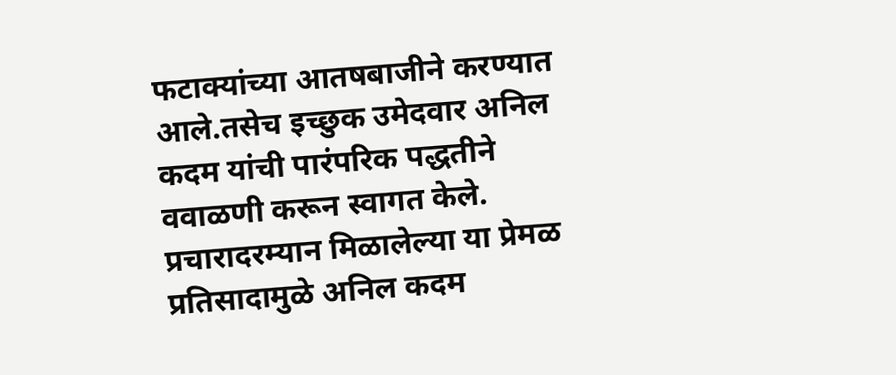फटाक्यांच्या आतषबाजीने करण्यात आले.तसेच इच्छुक उमेदवार अनिल कदम यांची पारंपरिक पद्धतीने ववाळणी करून स्वागत केले. प्रचारादरम्यान मिळालेल्या या प्रेमळ प्रतिसादामुळे अनिल कदम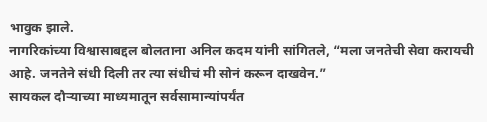भावुक झाले.
नागरिकांच्या विश्वासाबद्दल बोलताना अनिल कदम यांनी सांगितले, “मला जनतेची सेवा करायची आहे. जनतेने संधी दिली तर त्या संधीचं मी सोनं करून दाखवेन.”
सायकल दौऱ्याच्या माध्यमातून सर्वसामान्यांपर्यंत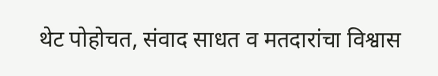थेट पोहोचत, संवाद साधत व मतदारांचा विश्वास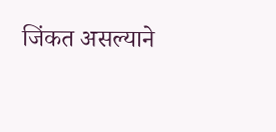जिंकत असल्याने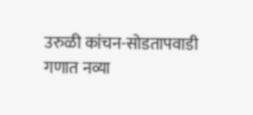उरुळी कांचन-सोडतापवाडी गणात नव्या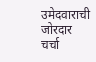उमेदवाराची जोरदार चर्चा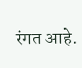रंगत आहे.